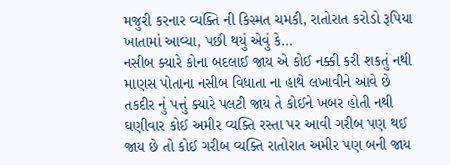મજુરી કરનાર વ્યક્તિ ની કિસ્મત ચમકી, રાતોરાત કરોડો રૂપિયા ખાતામાં આવ્યા, પછી થયું એવું કે…
નસીબ ક્યારે કોના બદલાઈ જાય એ કોઈ નક્કી કરી શકતું નથી માણસ પોતાના નસીબ વિધાતા ના હાથે લખાવીને આવે છે તકદીર નું પત્તું ક્યારે પલટી જાય તે કોઈને ખબર હોતી નથી ઘણીવાર કોઈ અમીર વ્યક્તિ રસ્તા પર આવી ગરીબ પણ થઈ જાય છે તો કોઈ ગરીબ વ્યક્તિ રાતોરાત અમીર પણ બની જાય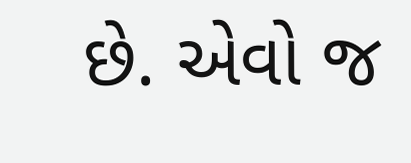છે. એવો જ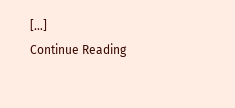[…]
Continue Reading